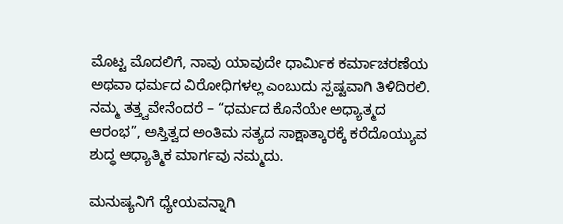ಮೊಟ್ಟ ಮೊದಲಿಗೆ, ನಾವು ಯಾವುದೇ ಧಾರ್ಮಿಕ ಕರ್ಮಾಚರಣೆಯ ಅಥವಾ ಧರ್ಮದ ವಿರೋಧಿಗಳಲ್ಲ ಎಂಬುದು ಸ್ಪಷ್ಟವಾಗಿ ತಿಳಿದಿರಲಿ. ನಮ್ಮ ತತ್ತ್ವವೇನೆಂದರೆ – “ಧರ್ಮದ ಕೊನೆಯೇ ಅಧ್ಯಾತ್ಮದ ಆರಂಭ”, ಅಸ್ತಿತ್ವದ ಅಂತಿಮ ಸತ್ಯದ ಸಾಕ್ಷಾತ್ಕಾರಕ್ಕೆ ಕರೆದೊಯ್ಯುವ ಶುದ್ಧ ಆಧ್ಯಾತ್ಮಿಕ ಮಾರ್ಗವು ನಮ್ಮದು.

ಮನುಷ್ಯನಿಗೆ ಧ್ಯೇಯವನ್ನಾಗಿ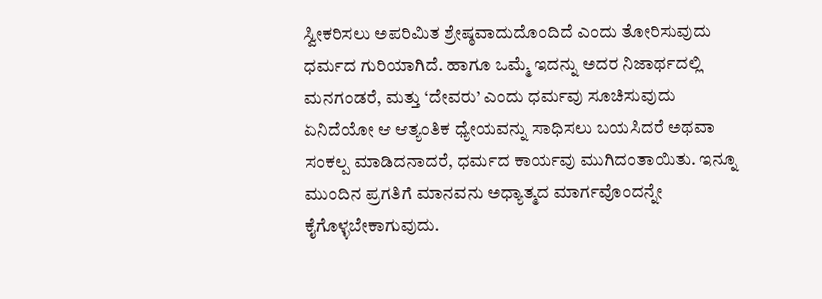ಸ್ವೀಕರಿಸಲು ಅಪರಿಮಿತ ಶ್ರೇಷ್ಠವಾದುದೊಂದಿದೆ ಎಂದು ತೋರಿಸುವುದು ಧರ್ಮದ ಗುರಿಯಾಗಿದೆ. ಹಾಗೂ ಒಮ್ಮೆ ಇದನ್ನು ಅದರ ನಿಜಾರ್ಥದಲ್ಲಿ ಮನಗಂಡರೆ, ಮತ್ತು ‘ದೇವರು’ ಎಂದು ಧರ್ಮವು ಸೂಚಿಸುವುದು ಏನಿದೆಯೋ ಆ ಆತ್ಯಂತಿಕ ಧ್ಯೇಯವನ್ನು ಸಾಧಿಸಲು ಬಯಸಿದರೆ ಅಥವಾ ಸಂಕಲ್ಪ ಮಾಡಿದನಾದರೆ, ಧರ್ಮದ ಕಾರ್ಯವು ಮುಗಿದಂತಾಯಿತು. ಇನ್ನೂ ಮುಂದಿನ ಪ್ರಗತಿಗೆ ಮಾನವನು ಅಧ್ಯಾತ್ಮದ ಮಾರ್ಗವೊಂದನ್ನೇ ಕೈಗೊಳ್ಳಬೇಕಾಗುವುದು.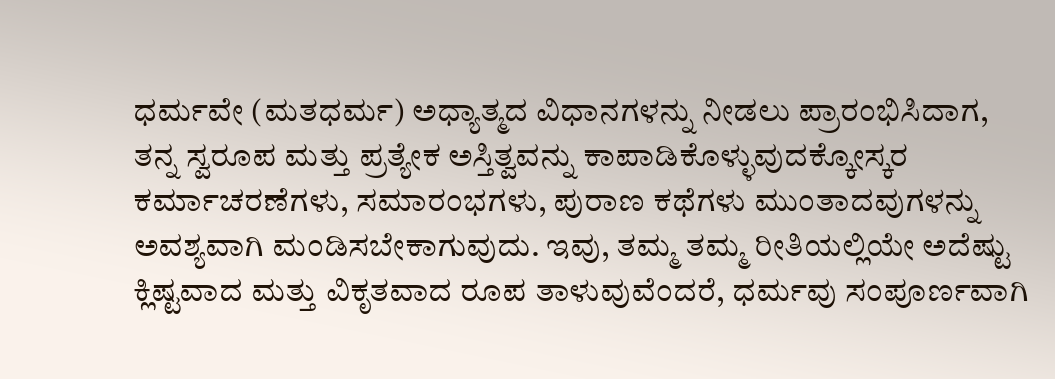ಧರ್ಮವೇ (ಮತಧರ್ಮ) ಅಧ್ಯಾತ್ಮದ ವಿಧಾನಗಳನ್ನು ನೀಡಲು ಪ್ರಾರಂಭಿಸಿದಾಗ, ತನ್ನ ಸ್ವರೂಪ ಮತ್ತು ಪ್ರತ್ಯೇಕ ಅಸ್ತಿತ್ವವನ್ನು ಕಾಪಾಡಿಕೊಳ್ಳುವುದಕ್ಕೋಸ್ಕರ ಕರ್ಮಾಚರಣೆಗಳು, ಸಮಾರಂಭಗಳು, ಪುರಾಣ ಕಥೆಗಳು ಮುಂತಾದವುಗಳನ್ನು ಅವಶ್ಯವಾಗಿ ಮಂಡಿಸಬೇಕಾಗುವುದು. ಇವು, ತಮ್ಮ ತಮ್ಮ ರೀತಿಯಲ್ಲಿಯೇ ಅದೆಷ್ಟು ಕ್ಲಿಷ್ಟವಾದ ಮತ್ತು ವಿಕೃತವಾದ ರೂಪ ತಾಳುವುವೆಂದರೆ, ಧರ್ಮವು ಸಂಪೂರ್ಣವಾಗಿ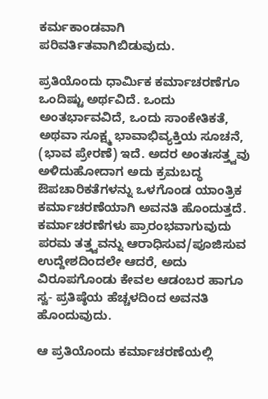ಕರ್ಮಕಾಂಡವಾಗಿ ಪರಿವರ್ತಿತವಾಗಿಬಿಡುವುದು.

ಪ್ರತಿಯೊಂದು ಧಾರ್ಮಿಕ ಕರ್ಮಾಚರಣೆಗೂ ಒಂದಿಷ್ಟು ಅರ್ಥವಿದೆ. ಒಂದು ಅಂತರ್ಭಾವವಿದೆ, ಒಂದು ಸಾಂಕೇತಿಕತೆ, ಅಥವಾ ಸೂಕ್ಷ್ಮ ಭಾವಾಭಿವ್ಯಕ್ತಿಯ ಸೂಚನೆ, (ಭಾವ ಪ್ರೇರಣೆ) ಇದೆ. ಅದರ ಅಂತಃಸತ್ತ್ವವು ಅಳಿದುಹೋದಾಗ ಅದು ಕ್ರಮಬದ್ಧ ಔಪಚಾರಿಕತೆಗಳನ್ನು ಒಳಗೊಂಡ ಯಾಂತ್ರಿಕ ಕರ್ಮಾಚರಣೆಯಾಗಿ ಅವನತಿ ಹೊಂದುತ್ತದೆ. ಕರ್ಮಾಚರಣೆಗಳು ಪ್ರಾರಂಭವಾಗುವುದು ಪರಮ ತತ್ತ್ವವನ್ನು ಆರಾಧಿಸುವ/ಪೂಜಿಸುವ ಉದ್ದೇಶದಿಂದಲೇ ಆದರೆ, ಅದು ವಿರೂಪಗೊಂಡು ಕೇವಲ ಆಡಂಬರ ಹಾಗೂ ಸ್ವ- ಪ್ರತಿಷ್ಠೆಯ ಹೆಚ್ಚಳದಿಂದ ಅವನತಿ ಹೊಂದುವುದು.

ಆ ಪ್ರತಿಯೊಂದು ಕರ್ಮಾಚರಣೆಯಲ್ಲಿ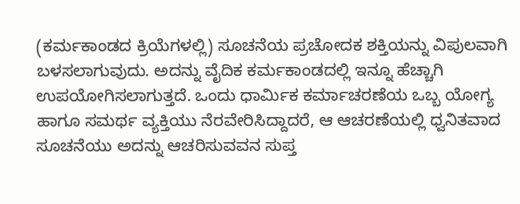(ಕರ್ಮಕಾಂಡದ ಕ್ರಿಯೆಗಳಲ್ಲಿ) ಸೂಚನೆಯ ಪ್ರಚೋದಕ ಶಕ್ತಿಯನ್ನು ವಿಪುಲವಾಗಿ ಬಳಸಲಾಗುವುದು. ಅದನ್ನು ವೈದಿಕ ಕರ್ಮಕಾಂಡದಲ್ಲಿ ಇನ್ನೂ ಹೆಚ್ಚಾಗಿ ಉಪಯೋಗಿಸಲಾಗುತ್ತದೆ. ಒಂದು ಧಾರ್ಮಿಕ ಕರ್ಮಾಚರಣೆಯ ಒಬ್ಬ ಯೋಗ್ಯ ಹಾಗೂ ಸಮರ್ಥ ವ್ಯಕ್ತಿಯು ನೆರವೇರಿಸಿದ್ದಾದರೆ, ಆ ಆಚರಣೆಯಲ್ಲಿ ಧ್ವನಿತವಾದ ಸೂಚನೆಯು ಅದನ್ನು ಆಚರಿಸುವವನ ಸುಪ್ತ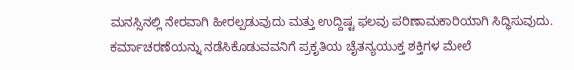ಮನಸ್ಸಿನಲ್ಲಿ ನೇರವಾಗಿ ಹೀರಲ್ಪಡುವುದು ಮತ್ತು ಉದ್ದಿಷ್ಟ ಫಲವು ಪರಿಣಾಮಕಾರಿಯಾಗಿ ಸಿದ್ಧಿಸುವುದು. ಕರ್ಮಾಚರಣೆಯನ್ನು ನಡೆಸಿಕೊಡುವವನಿಗೆ ಪ್ರಕೃತಿಯ ಚೈತನ್ಯಯುಕ್ತ ಶಕ್ತಿಗಳ ಮೇಲೆ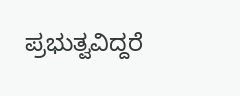ಪ್ರಭುತ್ವವಿದ್ದರೆ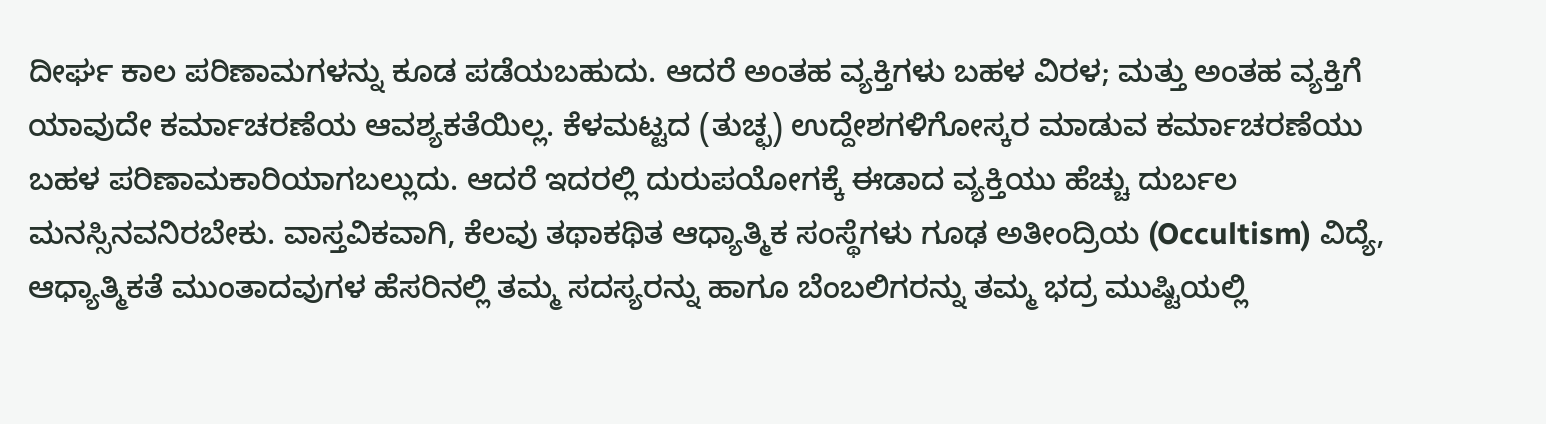ದೀರ್ಘ ಕಾಲ ಪರಿಣಾಮಗಳನ್ನು ಕೂಡ ಪಡೆಯಬಹುದು. ಆದರೆ ಅಂತಹ ವ್ಯಕ್ತಿಗಳು ಬಹಳ ವಿರಳ; ಮತ್ತು ಅಂತಹ ವ್ಯಕ್ತಿಗೆ ಯಾವುದೇ ಕರ್ಮಾಚರಣೆಯ ಆವಶ್ಯಕತೆಯಿಲ್ಲ. ಕೆಳಮಟ್ಟದ (ತುಚ್ಛ) ಉದ್ದೇಶಗಳಿಗೋಸ್ಕರ ಮಾಡುವ ಕರ್ಮಾಚರಣೆಯು ಬಹಳ ಪರಿಣಾಮಕಾರಿಯಾಗಬಲ್ಲುದು. ಆದರೆ ಇದರಲ್ಲಿ ದುರುಪಯೋಗಕ್ಕೆ ಈಡಾದ ವ್ಯಕ್ತಿಯು ಹೆಚ್ಚು ದುರ್ಬಲ ಮನಸ್ಸಿನವನಿರಬೇಕು. ವಾಸ್ತವಿಕವಾಗಿ, ಕೆಲವು ತಥಾಕಥಿತ ಆಧ್ಯಾತ್ಮಿಕ ಸಂಸ್ಥೆಗಳು ಗೂಢ ಅತೀಂದ್ರಿಯ (Occultism) ವಿದ್ಯೆ, ಆಧ್ಯಾತ್ಮಿಕತೆ ಮುಂತಾದವುಗಳ ಹೆಸರಿನಲ್ಲಿ ತಮ್ಮ ಸದಸ್ಯರನ್ನು ಹಾಗೂ ಬೆಂಬಲಿಗರನ್ನು ತಮ್ಮ ಭದ್ರ ಮುಷ್ಟಿಯಲ್ಲಿ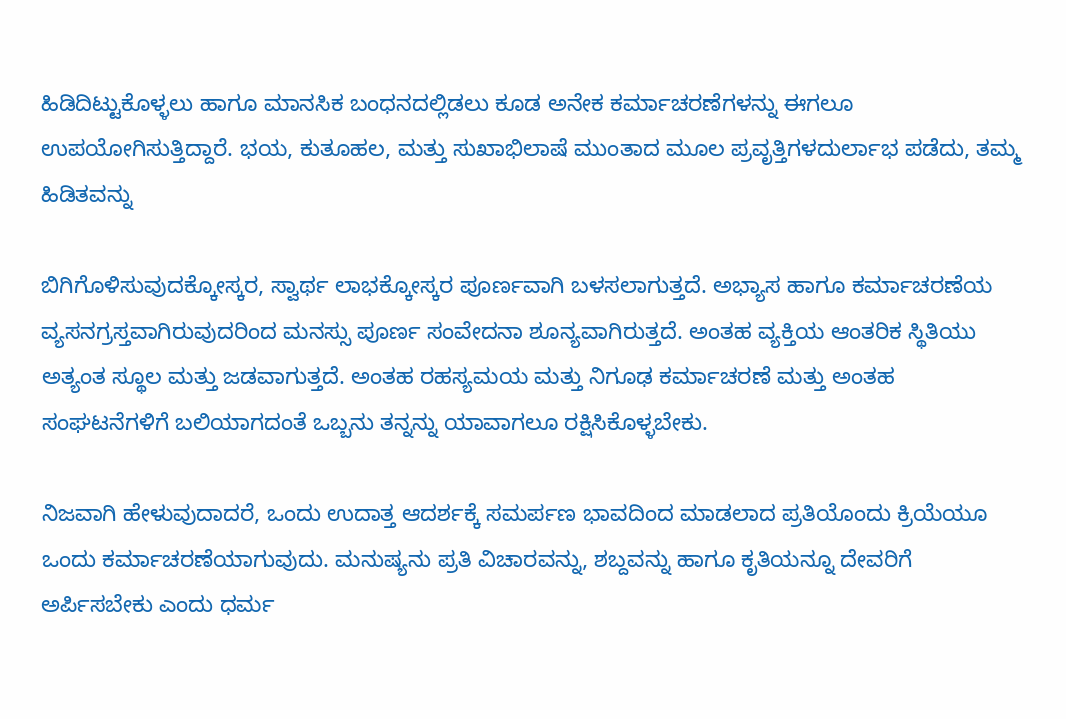ಹಿಡಿದಿಟ್ಟುಕೊಳ್ಳಲು ಹಾಗೂ ಮಾನಸಿಕ ಬಂಧನದಲ್ಲಿಡಲು ಕೂಡ ಅನೇಕ ಕರ್ಮಾಚರಣೆಗಳನ್ನು ಈಗಲೂ ಉಪಯೋಗಿಸುತ್ತಿದ್ದಾರೆ. ಭಯ, ಕುತೂಹಲ, ಮತ್ತು ಸುಖಾಭಿಲಾಷೆ ಮುಂತಾದ ಮೂಲ ಪ್ರವೃತ್ತಿಗಳದುರ್ಲಾಭ ಪಡೆದು, ತಮ್ಮ ಹಿಡಿತವನ್ನು

ಬಿಗಿಗೊಳಿಸುವುದಕ್ಕೋಸ್ಕರ, ಸ್ವಾರ್ಥ ಲಾಭಕ್ಕೋಸ್ಕರ ಪೂರ್ಣವಾಗಿ ಬಳಸಲಾಗುತ್ತದೆ. ಅಭ್ಯಾಸ ಹಾಗೂ ಕರ್ಮಾಚರಣೆಯ ವ್ಯಸನಗ್ರಸ್ತವಾಗಿರುವುದರಿಂದ ಮನಸ್ಸು ಪೂರ್ಣ ಸಂವೇದನಾ ಶೂನ್ಯವಾಗಿರುತ್ತದೆ. ಅಂತಹ ವ್ಯಕ್ತಿಯ ಆಂತರಿಕ ಸ್ಥಿತಿಯು ಅತ್ಯಂತ ಸ್ಥೂಲ ಮತ್ತು ಜಡವಾಗುತ್ತದೆ. ಅಂತಹ ರಹಸ್ಯಮಯ ಮತ್ತು ನಿಗೂಢ ಕರ್ಮಾಚರಣೆ ಮತ್ತು ಅಂತಹ ಸಂಘಟನೆಗಳಿಗೆ ಬಲಿಯಾಗದಂತೆ ಒಬ್ಬನು ತನ್ನನ್ನು ಯಾವಾಗಲೂ ರಕ್ಷಿಸಿಕೊಳ್ಳಬೇಕು.

ನಿಜವಾಗಿ ಹೇಳುವುದಾದರೆ, ಒಂದು ಉದಾತ್ತ ಆದರ್ಶಕ್ಕೆ ಸಮರ್ಪಣ ಭಾವದಿಂದ ಮಾಡಲಾದ ಪ್ರತಿಯೊಂದು ಕ್ರಿಯೆಯೂ ಒಂದು ಕರ್ಮಾಚರಣೆಯಾಗುವುದು. ಮನುಷ್ಯನು ಪ್ರತಿ ವಿಚಾರವನ್ನು, ಶಬ್ದವನ್ನು ಹಾಗೂ ಕೃತಿಯನ್ನೂ ದೇವರಿಗೆ ಅರ್ಪಿಸಬೇಕು ಎಂದು ಧರ್ಮ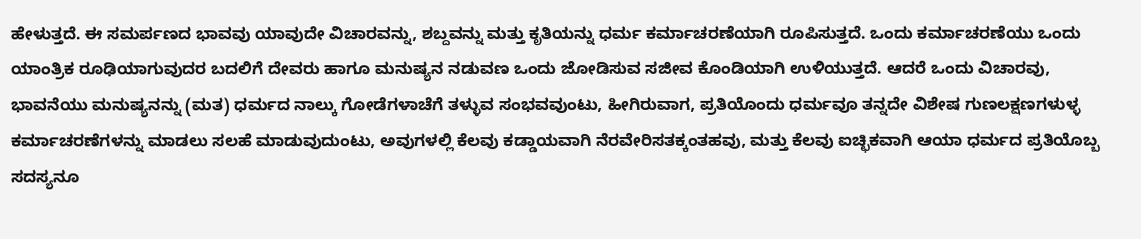ಹೇಳುತ್ತದೆ. ಈ ಸಮರ್ಪಣದ ಭಾವವು ಯಾವುದೇ ವಿಚಾರವನ್ನು, ಶಬ್ದವನ್ನು ಮತ್ತು ಕೃತಿಯನ್ನು ಧರ್ಮ ಕರ್ಮಾಚರಣೆಯಾಗಿ ರೂಪಿಸುತ್ತದೆ. ಒಂದು ಕರ್ಮಾಚರಣೆಯು ಒಂದು ಯಾಂತ್ರಿಕ ರೂಢಿಯಾಗುವುದರ ಬದಲಿಗೆ ದೇವರು ಹಾಗೂ ಮನುಷ್ಯನ ನಡುವಣ ಒಂದು ಜೋಡಿಸುವ ಸಜೀವ ಕೊಂಡಿಯಾಗಿ ಉಳಿಯುತ್ತದೆ. ಆದರೆ ಒಂದು ವಿಚಾರವು, ಭಾವನೆಯು ಮನುಷ್ಯನನ್ನು (ಮತ) ಧರ್ಮದ ನಾಲ್ಕು ಗೋಡೆಗಳಾಚೆಗೆ ತಳ್ಳುವ ಸಂಭವವುಂಟು, ಹೀಗಿರುವಾಗ, ಪ್ರತಿಯೊಂದು ಧರ್ಮವೂ ತನ್ನದೇ ವಿಶೇಷ ಗುಣಲಕ್ಷಣಗಳುಳ್ಳ ಕರ್ಮಾಚರಣೆಗಳನ್ನು ಮಾಡಲು ಸಲಹೆ ಮಾಡುವುದುಂಟು, ಅವುಗಳಲ್ಲಿ ಕೆಲವು ಕಡ್ಡಾಯವಾಗಿ ನೆರವೇರಿಸತಕ್ಕಂತಹವು, ಮತ್ತು ಕೆಲವು ಐಚ್ಛಿಕವಾಗಿ ಆಯಾ ಧರ್ಮದ ಪ್ರತಿಯೊಬ್ಬ ಸದಸ್ಯನೂ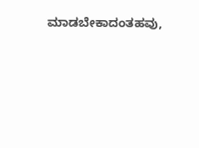ಮಾಡಬೇಕಾದಂತಹವು,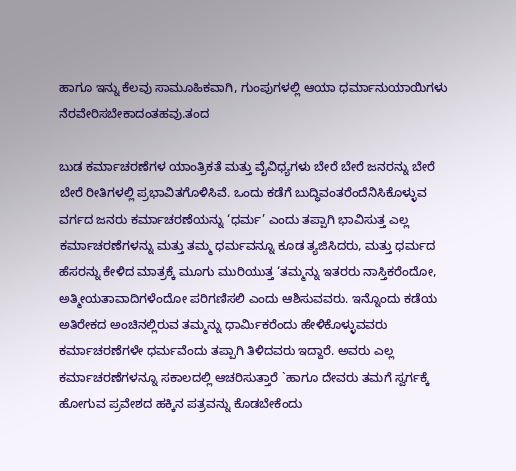ಹಾಗೂ ಇನ್ನು ಕೆಲವು ಸಾಮೂಹಿಕವಾಗಿ, ಗುಂಪುಗಳಲ್ಲಿ ಆಯಾ ಧರ್ಮಾನುಯಾಯಿಗಳು ನೆರವೇರಿಸಬೇಕಾದಂತಹವು.ತಂದ

ಬುಡ ಕರ್ಮಾಚರಣೆಗಳ ಯಾಂತ್ರಿಕತೆ ಮತ್ತು ವೈವಿಧ್ಯಗಳು ಬೇರೆ ಬೇರೆ ಜನರನ್ನು ಬೇರೆ ಬೇರೆ ರೀತಿಗಳಲ್ಲಿ ಪ್ರಭಾವಿತಗೊಳಿಸಿವೆ. ಒಂದು ಕಡೆಗೆ ಬುದ್ಧಿವಂತರೆಂದೆನಿಸಿಕೊಳ್ಳುವ ವರ್ಗದ ಜನರು ಕರ್ಮಾಚರಣೆಯನ್ನು ‘ಧರ್ಮ’ ಎಂದು ತಪ್ಪಾಗಿ ಭಾವಿಸುತ್ತ ಎಲ್ಲ ಕರ್ಮಾಚರಣೆಗಳನ್ನು ಮತ್ತು ತಮ್ಮ ಧರ್ಮವನ್ನೂ ಕೂಡ ತ್ಯಜಿಸಿದರು, ಮತ್ತು ಧರ್ಮದ ಹೆಸರನ್ನು ಕೇಳಿದ ಮಾತ್ರಕ್ಕೆ ಮೂಗು ಮುರಿಯುತ್ತ ‘ತಮ್ಮನ್ನು ಇತರರು ನಾಸ್ತಿಕರೆಂದೋ, ಅತ್ಮೀಯತಾವಾದಿಗಳೆಂದೋ ಪರಿಗಣಿಸಲಿ ಎಂದು ಆಶಿಸುವವರು. ಇನ್ನೊಂದು ಕಡೆಯ ಅತಿರೇಕದ ಅಂಚಿನಲ್ಲಿರುವ ತಮ್ಮನ್ನು ಧಾರ್ಮಿಕರೆಂದು ಹೇಳಿಕೊಳ್ಳುವವರು ಕರ್ಮಾಚರಣೆಗಳೇ ಧರ್ಮವೆಂದು ತಪ್ಪಾಗಿ ತಿಳಿದವರು ಇದ್ದಾರೆ. ಅವರು ಎಲ್ಲ ಕರ್ಮಾಚರಣೆಗಳನ್ನೂ ಸಕಾಲದಲ್ಲಿ ಆಚರಿಸುತ್ತಾರೆ `ಹಾಗೂ ದೇವರು ತಮಗೆ ಸ್ವರ್ಗಕ್ಕೆ ಹೋಗುವ ಪ್ರವೇಶದ ಹಕ್ಕಿನ ಪತ್ರವನ್ನು ಕೊಡಬೇಕೆಂದು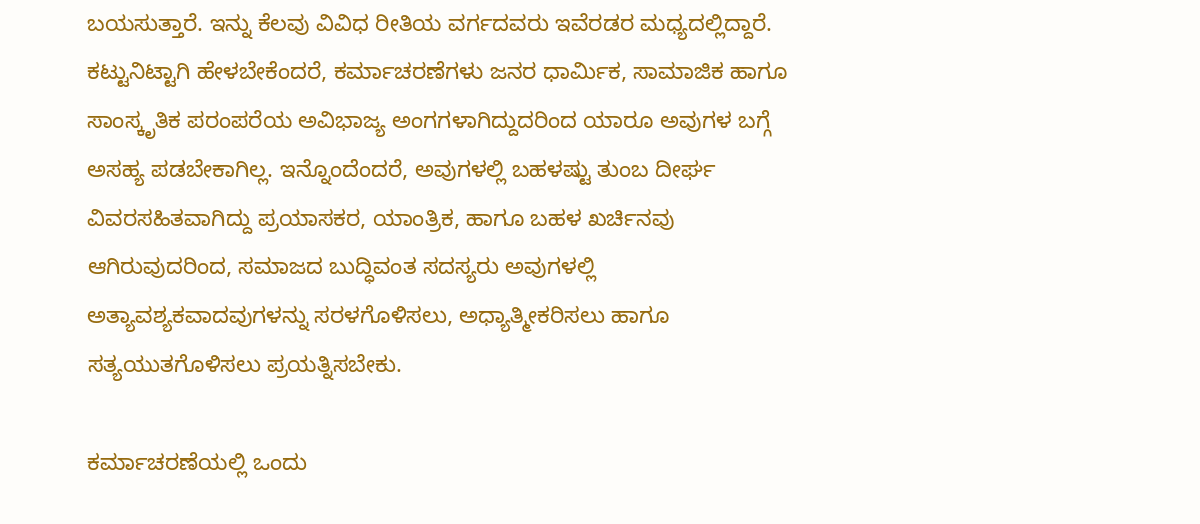ಬಯಸುತ್ತಾರೆ. ಇನ್ನು ಕೆಲವು ವಿವಿಧ ರೀತಿಯ ವರ್ಗದವರು ಇವೆರಡರ ಮಧ್ಯದಲ್ಲಿದ್ದಾರೆ. ಕಟ್ಟುನಿಟ್ಟಾಗಿ ಹೇಳಬೇಕೆಂದರೆ, ಕರ್ಮಾಚರಣೆಗಳು ಜನರ ಧಾರ್ಮಿಕ, ಸಾಮಾಜಿಕ ಹಾಗೂ ಸಾಂಸ್ಕೃತಿಕ ಪರಂಪರೆಯ ಅವಿಭಾಜ್ಯ ಅಂಗಗಳಾಗಿದ್ದುದರಿಂದ ಯಾರೂ ಅವುಗಳ ಬಗ್ಗೆ ಅಸಹ್ಯ ಪಡಬೇಕಾಗಿಲ್ಲ. ಇನ್ನೊಂದೆಂದರೆ, ಅವುಗಳಲ್ಲಿ ಬಹಳಷ್ಟು ತುಂಬ ದೀರ್ಘ ವಿವರಸಹಿತವಾಗಿದ್ದು ಪ್ರಯಾಸಕರ, ಯಾಂತ್ರಿಕ, ಹಾಗೂ ಬಹಳ ಖರ್ಚಿನವು ಆಗಿರುವುದರಿಂದ, ಸಮಾಜದ ಬುದ್ಧಿವಂತ ಸದಸ್ಯರು ಅವುಗಳಲ್ಲಿ ಅತ್ಯಾವಶ್ಯಕವಾದವುಗಳನ್ನು ಸರಳಗೊಳಿಸಲು, ಅಧ್ಯಾತ್ಮೀಕರಿಸಲು ಹಾಗೂ ಸತ್ಯಯುತಗೊಳಿಸಲು ಪ್ರಯತ್ನಿಸಬೇಕು.

ಕರ್ಮಾಚರಣೆಯಲ್ಲಿ ಒಂದು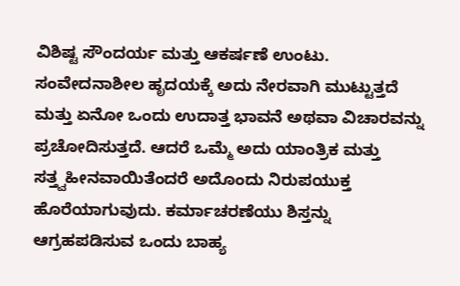ವಿಶಿಷ್ಟ ಸೌಂದರ್ಯ ಮತ್ತು ಆಕರ್ಷಣೆ ಉಂಟು. ಸಂವೇದನಾಶೀಲ ಹೃದಯಕ್ಕೆ ಅದು ನೇರವಾಗಿ ಮುಟ್ಟುತ್ತದೆ ಮತ್ತು ಏನೋ ಒಂದು ಉದಾತ್ತ ಭಾವನೆ ಅಥವಾ ವಿಚಾರವನ್ನು ಪ್ರಚೋದಿಸುತ್ತದೆ. ಆದರೆ ಒಮ್ಮೆ ಅದು ಯಾಂತ್ರಿಕ ಮತ್ತು ಸತ್ತ್ವಹೀನವಾಯಿತೆಂದರೆ ಅದೊಂದು ನಿರುಪಯುಕ್ತ ಹೊರೆಯಾಗುವುದು. ಕರ್ಮಾಚರಣೆಯು ಶಿಸ್ತನ್ನು ಆಗ್ರಹಪಡಿಸುವ ಒಂದು ಬಾಹ್ಯ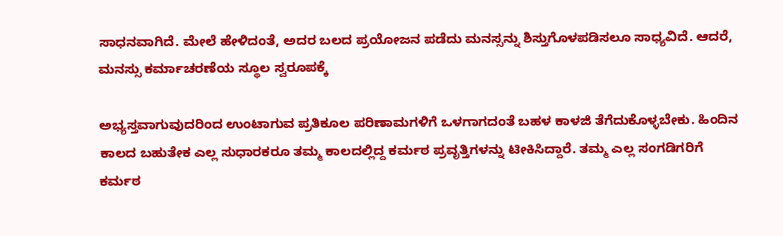ಸಾಧನವಾಗಿದೆ. ಮೇಲೆ ಹೇಳಿದಂತೆ, ಅದರ ಬಲದ ಪ್ರಯೋಜನ ಪಡೆದು ಮನಸ್ಸನ್ನು ಶಿಸ್ತುಗೊಳಪಡಿಸಲೂ ಸಾಧ್ಯವಿದೆ. ಆದರೆ, ಮನಸ್ಸು ಕರ್ಮಾಚರಣೆಯ ಸ್ಥೂಲ ಸ್ವರೂಪಕ್ಕೆ

ಅಭ್ಯಸ್ತವಾಗುವುದರಿಂದ ಉಂಟಾಗುವ ಪ್ರತಿಕೂಲ ಪರಿಣಾಮಗಳಿಗೆ ಒಳಗಾಗದಂತೆ ಬಹಳ ಕಾಳಜಿ ತೆಗೆದುಕೊಳ್ಳಬೇಕು. ಹಿಂದಿನ ಕಾಲದ ಬಹುತೇಕ ಎಲ್ಲ ಸುಧಾರಕರೂ ತಮ್ಮ ಕಾಲದಲ್ಲಿದ್ದ ಕರ್ಮಠ ಪ್ರವೃತ್ತಿಗಳನ್ನು ಟೀಕಿಸಿದ್ದಾರೆ. ತಮ್ಮ ಎಲ್ಲ ಸಂಗಡಿಗರಿಗೆ ಕರ್ಮಠ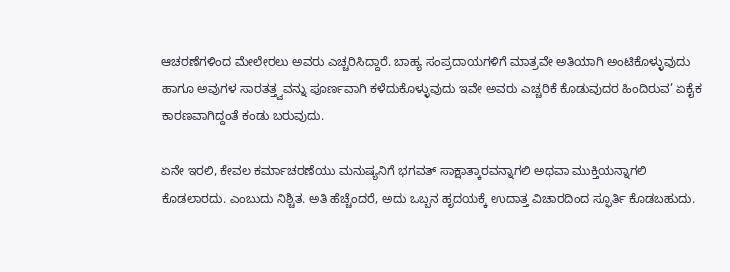ಆಚರಣೆಗಳಿಂದ ಮೇಲೇರಲು ಅವರು ಎಚ್ಚರಿಸಿದ್ದಾರೆ. ಬಾಹ್ಯ ಸಂಪ್ರದಾಯಗಳಿಗೆ ಮಾತ್ರವೇ ಅತಿಯಾಗಿ ಅಂಟಿಕೊಳ್ಳುವುದು ಹಾಗೂ ಅವುಗಳ ಸಾರತತ್ತ್ವವನ್ನು ಪೂರ್ಣವಾಗಿ ಕಳೆದುಕೊಳ್ಳುವುದು ಇವೇ ಅವರು ಎಚ್ಚರಿಕೆ ಕೊಡುವುದರ ಹಿಂದಿರುವ’ ಏಕೈಕ ಕಾರಣವಾಗಿದ್ದಂತೆ ಕಂಡು ಬರುವುದು.

ಏನೇ ಇರಲಿ, ಕೇವಲ ಕರ್ಮಾಚರಣೆಯು ಮನುಷ್ಯನಿಗೆ ಭಗವತ್ ಸಾಕ್ಷಾತ್ಕಾರವನ್ನಾಗಲಿ ಅಥವಾ ಮುಕ್ತಿಯನ್ನಾಗಲಿ ಕೊಡಲಾರದು. ಎಂಬುದು ನಿಶ್ಚಿತ. ಅತಿ ಹೆಚ್ಚೆಂದರೆ, ಅದು ಒಬ್ಬನ ಹೃದಯಕ್ಕೆ ಉದಾತ್ತ ವಿಚಾರದಿಂದ ಸ್ಫೂರ್ತಿ ಕೊಡಬಹುದು.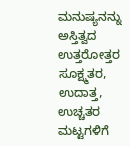ಮನುಷ್ಯನನ್ನು ಅಸ್ತಿತ್ವದ ಉತ್ತರೋತ್ತರ ಸೂಕ್ಷ್ಮತರ, ಉದಾತ್ತ, ಉಚ್ಚತರ ಮಟ್ಟಗಳಿಗೆ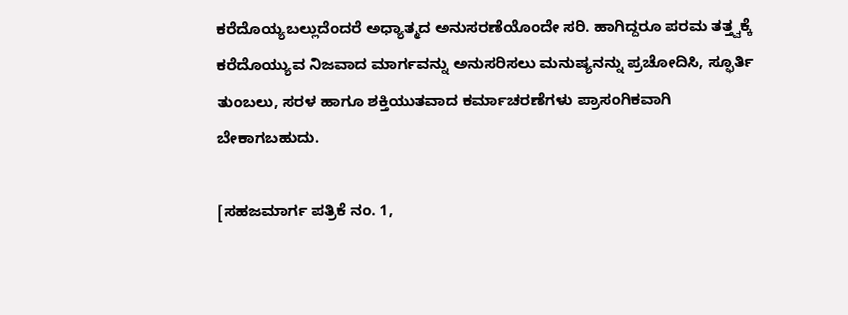ಕರೆದೊಯ್ಯಬಲ್ಲುದೆಂದರೆ ಅಧ್ಯಾತ್ಮದ ಅನುಸರಣೆಯೊಂದೇ ಸರಿ. ಹಾಗಿದ್ದರೂ ಪರಮ ತತ್ತ್ವಕ್ಕೆ ಕರೆದೊಯ್ಯುವ ನಿಜವಾದ ಮಾರ್ಗವನ್ನು ಅನುಸರಿಸಲು ಮನುಷ್ಯನನ್ನು ಪ್ರಚೋದಿಸಿ, ಸ್ಫೂರ್ತಿ ತುಂಬಲು, ಸರಳ ಹಾಗೂ ಶಕ್ತಿಯುತವಾದ ಕರ್ಮಾಚರಣೆಗಳು ಪ್ರಾಸಂಗಿಕವಾಗಿ ಬೇಕಾಗಬಹುದು.

[ಸಹಜಮಾರ್ಗ ಪತ್ರಿಕೆ ನಂ. 1,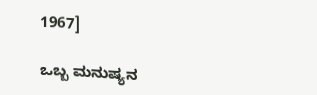1967]

ಒಬ್ಬ ಮನುಷ್ಯನ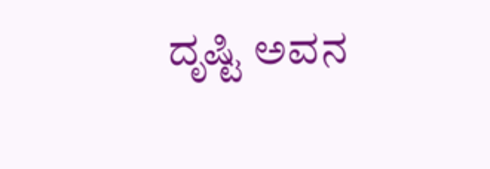ದೃಷ್ಟಿ ಅವನ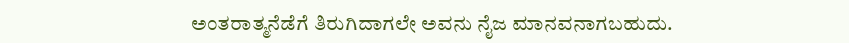ಅಂತರಾತ್ಮನೆಡೆಗೆ ತಿರುಗಿದಾಗಲೇ ಅವನು ನೈಜ ಮಾನವನಾಗಬಹುದು.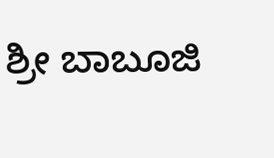ಶ್ರೀ ಬಾಬೂಜಿ